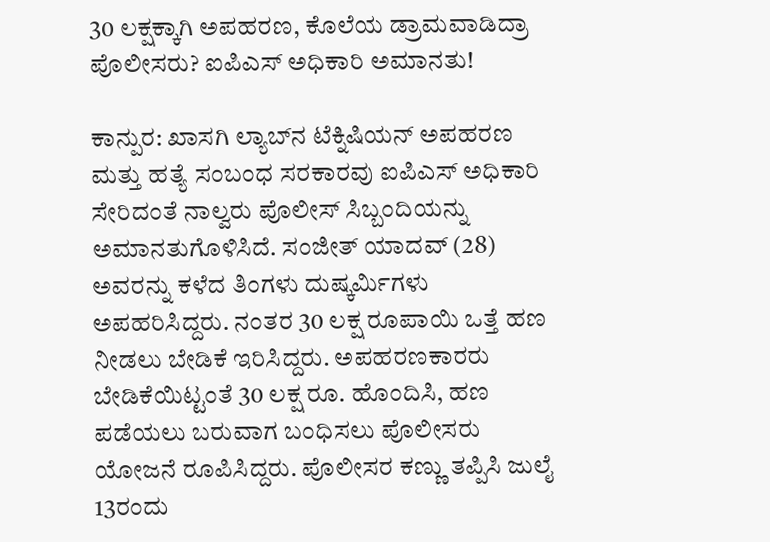30 ಲಕ್ಷಕ್ಕಾಗಿ ಅಪಹರಣ, ಕೊಲೆಯ ಡ್ರಾಮವಾಡಿದ್ರಾ ಪೊಲೀಸರು? ಐಪಿಎಸ್‌ ಅಧಿಕಾರಿ ಅಮಾನತು!

ಕಾನ್ಪುರ: ಖಾಸಗಿ ಲ್ಯಾಬ್‌ನ ಟೆಕ್ನಿಷಿಯನ್‌ ಅಪಹರಣ ಮತ್ತು ಹತ್ಯೆ ಸಂಬಂಧ ಸರಕಾರವು ಐಪಿಎಸ್‌ ಅಧಿಕಾರಿ ಸೇರಿದಂತೆ ನಾಲ್ವರು ಪೊಲೀಸ್‌ ಸಿಬ್ಬಂದಿಯನ್ನು ಅಮಾನತುಗೊಳಿಸಿದೆ. ಸಂಜೀತ್‌ ಯಾದವ್‌ (28) ಅವರನ್ನು ಕಳೆದ ತಿಂಗಳು ದುಷ್ಕರ್ಮಿಗಳು ಅಪಹರಿಸಿದ್ದರು. ನಂತರ 30 ಲಕ್ಷ ರೂಪಾಯಿ ಒತ್ತೆ ಹಣ ನೀಡಲು ಬೇಡಿಕೆ ಇರಿಸಿದ್ದರು. ಅಪಹರಣಕಾರರು ಬೇಡಿಕೆಯಿಟ್ಟಂತೆ 30 ಲಕ್ಷ ರೂ. ಹೊಂದಿಸಿ, ಹಣ ಪಡೆಯಲು ಬರುವಾಗ ಬಂಧಿಸಲು ಪೊಲೀಸರು ಯೋಜನೆ ರೂಪಿಸಿದ್ದರು. ಪೊಲೀಸರ ಕಣ್ಣು ತಪ್ಪಿಸಿ ಜುಲೈ 13ರಂದು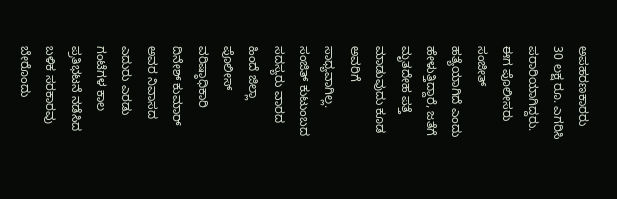ಅಪಹರಣಕಾರರು 30 ಲಕ್ಷ ರೂ. ಎಗರಿಸಿ ಪರಾರಿಯಾಗಿದ್ದರು. ಈಗ ಪೊಲೀಸರು ಸಂಜೀತ್‌ ಹತ್ಯೆಯಾಗಿದೆ ಎಂದು ಹೇಳುತ್ತಿದ್ದಾರೆ, ಜತೆಗೆ ಮೃತದೇಹ ಪತ್ತೆ ಮಾಡುವುದು ಕೂಡ ಅವರಿಗೆ ಸಾಧ್ಯವಾಗಿಲ್ಲ. ಸಂಜಿತ್‌ ಕುಟುಂಬದ ಸದಸ್ಯರು ವಾರದ ಹಿಂದೆ ಜಿಲ್ಲಾ ಪೊಲೀಸ್‌ ವರಿಷ್ಠಾಧಿಕಾರಿ ದಿನೇಶ್‌ ಕುಮಾರ್‌ ಅವರ ನಿವಾಸದ ಎದುರು ಎರಡು ಗಂಟೆಗಳ ಕಾಲ ಪ್ರತಿಭಟನೆ ನಡೆಸಿದ ಬಳಿಕ ಸರಕಾರವು ಬೇರೊಂದು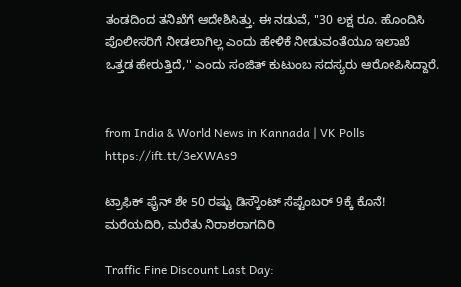ತಂಡದಿಂದ ತನಿಖೆಗೆ ಆದೇಶಿಸಿತ್ತು. ಈ ನಡುವೆ, ''30 ಲಕ್ಷ ರೂ. ಹೊಂದಿಸಿ ಪೊಲೀಸರಿಗೆ ನೀಡಲಾಗಿಲ್ಲ ಎಂದು ಹೇಳಿಕೆ ನೀಡುವಂತೆಯೂ ಇಲಾಖೆ ಒತ್ತಡ ಹೇರುತ್ತಿದೆ,'' ಎಂದು ಸಂಜಿತ್‌ ಕುಟುಂಬ ಸದಸ್ಯರು ಆರೋಪಿಸಿದ್ದಾರೆ.


from India & World News in Kannada | VK Polls https://ift.tt/3eXWAs9

ಟ್ರಾಫಿಕ್‌ ಫೈನ್‌ ಶೇ 50 ರಷ್ಟು ಡಿಸ್ಕೌಂಟ್‌ ಸೆಪ್ಟೆಂಬರ್‌ 9ಕ್ಕೆ ಕೊನೆ! ಮರೆಯದಿರಿ, ಮರೆತು ನಿರಾಶರಾಗದಿರಿ

Traffic Fine Discount Last Day: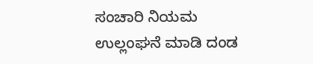ಸಂಚಾರಿ ನಿಯಮ ಉಲ್ಲಂಘನೆ ಮಾಡಿ ದಂಡ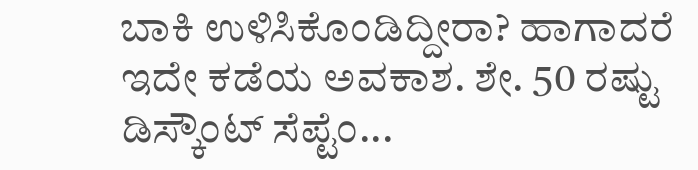ಬಾಕಿ ಉಳಿಸಿಕೊಂಡಿದ್ದೀರಾ? ಹಾಗಾದರೆ ಇದೇ ಕಡೆಯ ಅವಕಾಶ. ಶೇ. 50 ರಷ್ಟು ಡಿಸ್ಕೌಂಟ್‌ ಸೆಪ್ಟೆಂ...